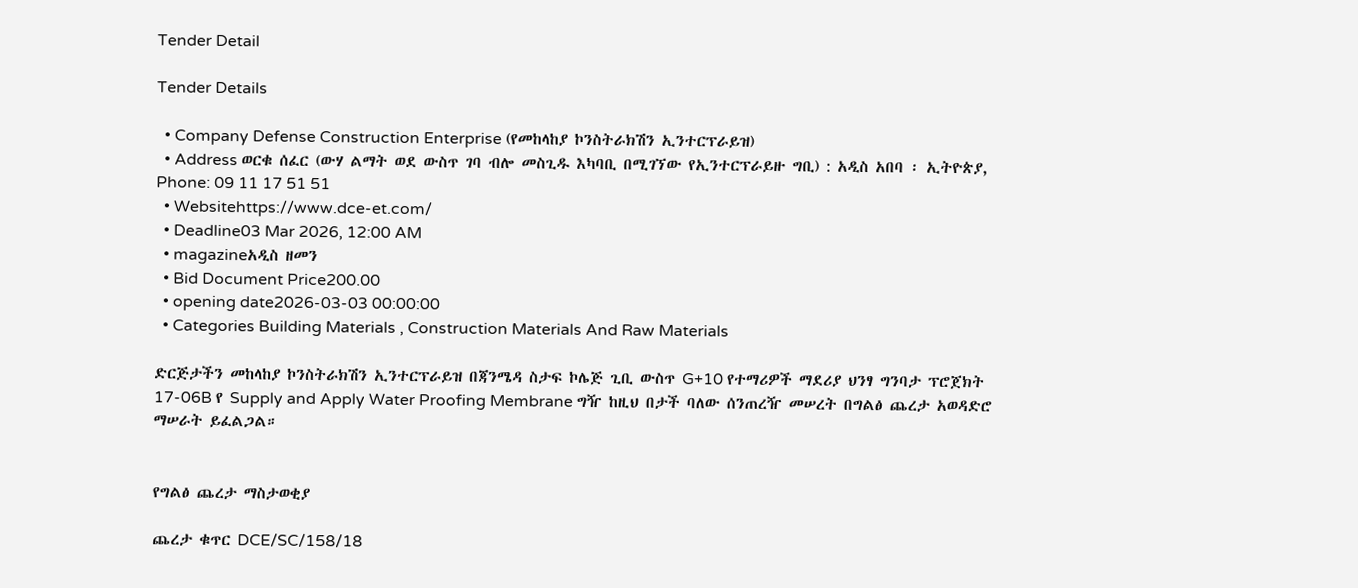Tender Detail

Tender Details

  • Company Defense Construction Enterprise (የመከላከያ ኮንስትራክሽን ኢንተርፕራይዝ)
  • Address ወርቁ ሰፈር (ውሃ ልማት ወደ ውስጥ ገባ ብሎ መስጊዱ እካባቢ በሚገኘው የኢንተርፕራይዙ ግቢ) : አዲስ አበባ ፡ ኢትዮጵያ, Phone: 09 11 17 51 51
  • Websitehttps://www.dce-et.com/
  • Deadline03 Mar 2026, 12:00 AM
  • magazineአዲስ ዘመን
  • Bid Document Price200.00
  • opening date2026-03-03 00:00:00
  • Categories Building Materials , Construction Materials And Raw Materials

ድርጅታችን መከላከያ ኮንስትራክሽን ኢንተርፕራይዝ በጃንሜዳ ስታፍ ኮሌጅ ጊቢ ውስጥ G+10 የተማሪዎች ማደሪያ ህንፃ ግንባታ ፕሮጀክት 17-06B የ Supply and Apply Water Proofing Membrane ግዥ ከዚህ በታች ባለው ሰንጠረዥ መሠረት በግልፅ ጨረታ አወዳድሮ ማሠራት ይፈልጋል።


የግልፅ ጨረታ ማስታወቂያ

ጨረታ ቁጥር DCE/SC/158/18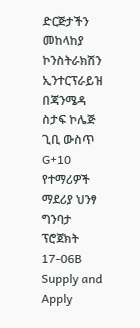ድርጅታችን መከላከያ ኮንስትራክሽን ኢንተርፕራይዝ በጃንሜዳ ስታፍ ኮሌጅ ጊቢ ውስጥ G+10 የተማሪዎች ማደሪያ ህንፃ ግንባታ ፕሮጀክት 17-06B Supply and Apply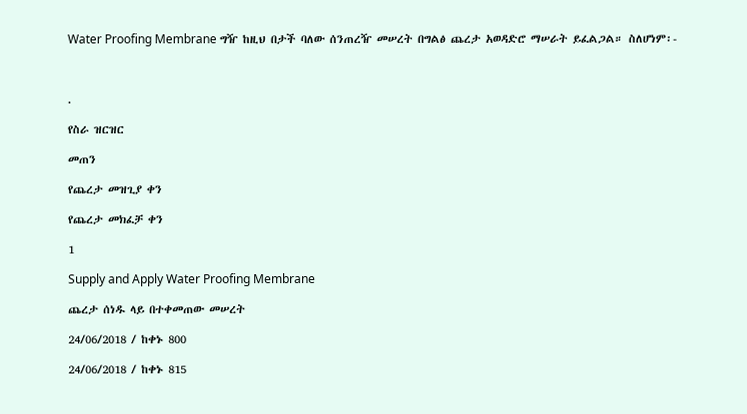Water Proofing Membrane ግዥ ከዚህ በታች ባለው ሰንጠረዥ መሠረት በግልፅ ጨረታ አወዳድሮ ማሠራት ይፈልጋል። ስለሆነም፡-



.

የስራ ዝርዝር

መጠን

የጨረታ መዝጊያ ቀን

የጨረታ መክፈቻ ቀን

1

Supply and Apply Water Proofing Membrane

ጨረታ ሰነዱ ላይ በተቀመጠው መሠረት

24/06/2018 / ከቀኑ 800

24/06/2018 / ከቀኑ 815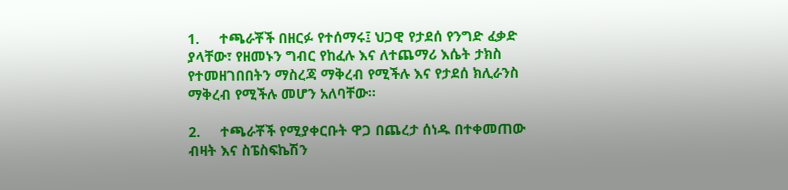1.     ተጫራቾች በዘርፉ የተሰማሩ፤ ህጋዊ የታደሰ የንግድ ፈቃድ ያላቸው፣ የዘመኑን ግብር የከፈሉ እና ለተጨማሪ እሴት ታክስ የተመዘገበበትን ማስረጃ ማቅረብ የሚችሉ እና የታደሰ ክሊራንስ ማቅረብ የሚችሉ መሆን አለባቸው።

2.     ተጫራቾች የሚያቀርቡት ዋጋ በጨረታ ሰነዱ በተቀመጠው ብዛት እና ስፔስፍኬሽን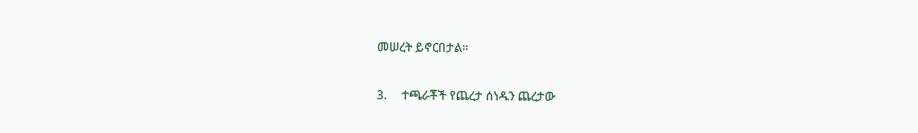መሠረት ይኖርበታል።

3.     ተጫራቾች የጨረታ ሰነዱን ጨረታው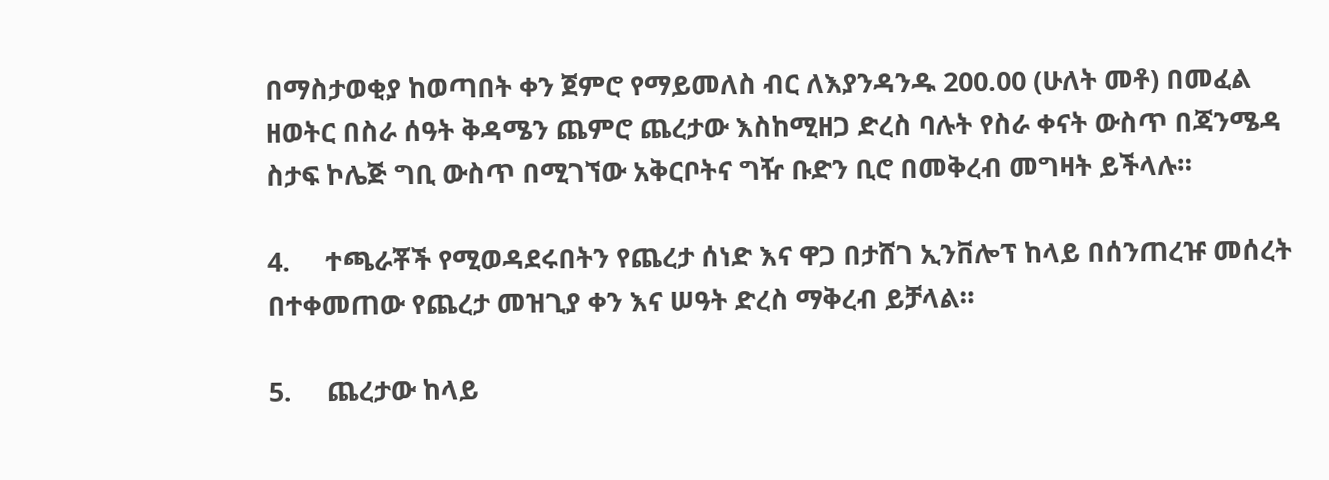በማስታወቂያ ከወጣበት ቀን ጀምሮ የማይመለስ ብር ለእያንዳንዱ 200.00 (ሁለት መቶ) በመፈል ዘወትር በስራ ሰዓት ቅዳሜን ጨምሮ ጨረታው እስከሚዘጋ ድረስ ባሉት የስራ ቀናት ውስጥ በጃንሜዳ ስታፍ ኮሌጅ ግቢ ውስጥ በሚገኘው አቅርቦትና ግዥ ቡድን ቢሮ በመቅረብ መግዛት ይችላሉ።

4.     ተጫራቾች የሚወዳደሩበትን የጨረታ ሰነድ እና ዋጋ በታሸገ ኢንቨሎፕ ከላይ በሰንጠረዡ መሰረት በተቀመጠው የጨረታ መዝጊያ ቀን እና ሠዓት ድረስ ማቅረብ ይቻላል።

5.     ጨረታው ከላይ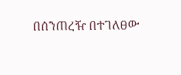በሰንጠረዥ በተገለፀው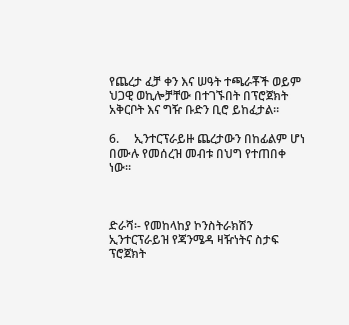የጨረታ ፈቻ ቀን እና ሠዓት ተጫራቾች ወይም ህጋዊ ወኪሎቻቸው በተገኙበት በፕሮጀክት አቅርቦት እና ግዥ ቡድን ቢሮ ይከፈታል።

6.     ኢንተርፕራይዙ ጨረታውን በከፊልም ሆነ በሙሉ የመሰረዝ መብቱ በህግ የተጠበቀ ነው።



ድራሻ፡- የመከላከያ ኮንስትራክሽን ኢንተርፕራይዝ የጃንሜዳ ዛዥነትና ስታፍ ፕሮጀክት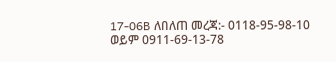17-06B ለበለጠ መረጃ:- 0118-95-98-10 ወይም 0911-69-13-78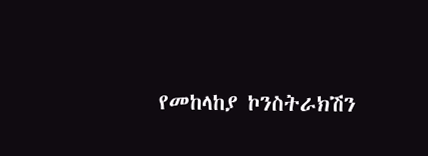የመከላከያ ኮንስትራክሽን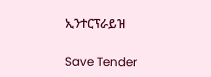ኢንተርፕራይዝ

Save Tender